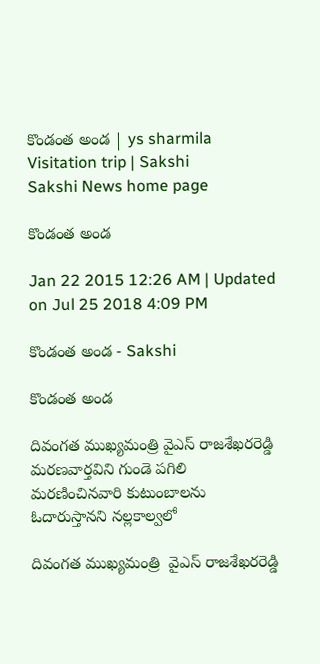కొండంత అండ | ys sharmila Visitation trip | Sakshi
Sakshi News home page

కొండంత అండ

Jan 22 2015 12:26 AM | Updated on Jul 25 2018 4:09 PM

కొండంత అండ - Sakshi

కొండంత అండ

దివంగత ముఖ్యమంత్రి వైఎస్ రాజశేఖరరెడ్డి మరణవార్తవిని గుండె పగిలి మరణించినవారి కుటుంబాలను ఓదారుస్తానని నల్లకాల్వలో

దివంగత ముఖ్యమంత్రి  వైఎస్ రాజశేఖరరెడ్డి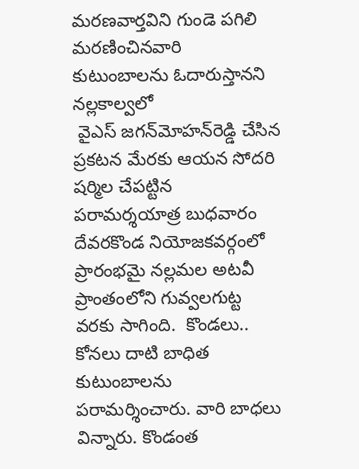మరణవార్తవిని గుండె పగిలి మరణించినవారి కుటుంబాలను ఓదారుస్తానని నల్లకాల్వలో
 వైఎస్ జగన్‌మోహన్‌రెడ్డి చేసిన ప్రకటన మేరకు ఆయన సోదరి షర్మిల చేపట్టిన  పరామర్శయాత్ర బుధవారం దేవరకొండ నియోజకవర్గంలో ప్రారంభమై నల్లమల అటవీ ప్రాంతంలోని గువ్వలగుట్ట వరకు సాగింది.  కొండలు.. కోనలు దాటి బాధిత కుటుంబాలను పరామర్శించారు. వారి బాధలు విన్నారు. కొండంత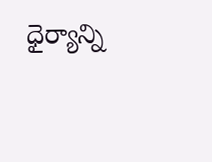ధైర్యాన్ని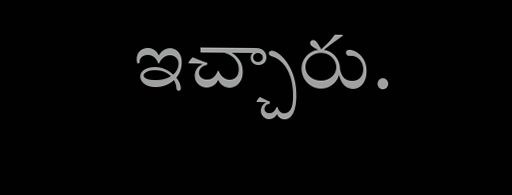ఇచ్చారు.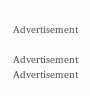Advertisement

Advertisement
Advertisement